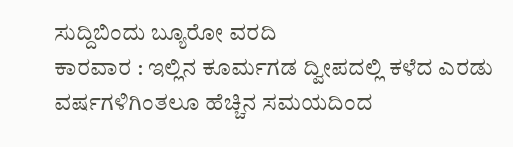ಸುದ್ದಿಬಿಂದು ಬ್ಯೂರೋ ವರದಿ
ಕಾರವಾರ : ಇಲ್ಲಿನ ಕೂರ್ಮಗಡ ದ್ವೀಪದಲ್ಲಿ ಕಳೆದ ಎರಡು ವರ್ಷಗಳಿಗಿಂತಲೂ ಹೆಚ್ಚಿನ ಸಮಯದಿಂದ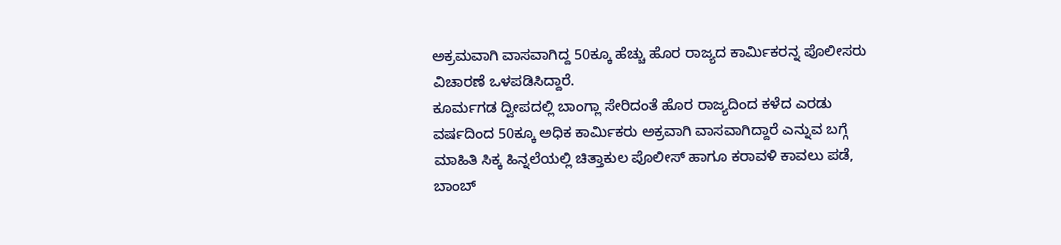ಅಕ್ರಮವಾಗಿ ವಾಸವಾಗಿದ್ದ 50ಕ್ಕೂ ಹೆಚ್ಚು ಹೊರ ರಾಜ್ಯದ ಕಾರ್ಮಿಕರನ್ನ ಪೊಲೀಸರು ವಿಚಾರಣೆ ಒಳಪಡಿಸಿದ್ದಾರೆ.
ಕೂರ್ಮಗಡ ದ್ವೀಪದಲ್ಲಿ ಬಾಂಗ್ಲಾ ಸೇರಿದಂತೆ ಹೊರ ರಾಜ್ಯದಿಂದ ಕಳೆದ ಎರಡು ವರ್ಷದಿಂದ 50ಕ್ಕೂ ಅಧಿಕ ಕಾರ್ಮಿಕರು ಅಕ್ರವಾಗಿ ವಾಸವಾಗಿದ್ದಾರೆ ಎನ್ನುವ ಬಗ್ಗೆ ಮಾಹಿತಿ ಸಿಕ್ಕ ಹಿನ್ನಲೆಯಲ್ಲಿ ಚಿತ್ತಾಕುಲ ಪೊಲೀಸ್ ಹಾಗೂ ಕರಾವಳಿ ಕಾವಲು ಪಡೆ, ಬಾಂಬ್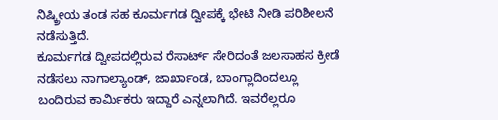ನಿಷ್ಕ್ರೀಯ ತಂಡ ಸಹ ಕೂರ್ಮಗಡ ದ್ವೀಪಕ್ಕೆ ಭೇಟಿ ನೀಡಿ ಪರಿಶೀಲನೆ ನಡೆಸುತ್ತಿದೆ.
ಕೂರ್ಮಗಡ ದ್ವೀಪದಲ್ಲಿರುವ ರೆಸಾರ್ಟ್ ಸೇರಿದಂತೆ ಜಲಸಾಹಸ ಕ್ರೀಡೆ ನಡೆಸಲು ನಾಗಾಲ್ಯಾಂಡ್, ಜಾರ್ಖಾಂಡ, ಬಾಂಗ್ಲಾದಿಂದಲ್ಲೂ ಬಂದಿರುವ ಕಾರ್ಮಿಕರು ಇದ್ದಾರೆ ಎನ್ನಲಾಗಿದೆ. ಇವರೆಲ್ಲರೂ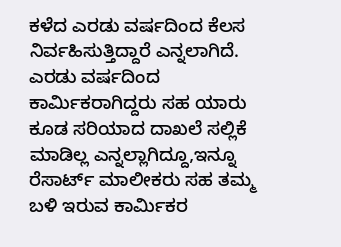ಕಳೆದ ಎರಡು ವರ್ಷದಿಂದ ಕೆಲಸ ನಿರ್ವಹಿಸುತ್ತಿದ್ದಾರೆ ಎನ್ನಲಾಗಿದೆ. ಎರಡು ವರ್ಷದಿಂದ ಕಾರ್ಮಿಕರಾಗಿದ್ದರು ಸಹ ಯಾರು ಕೂಡ ಸರಿಯಾದ ದಾಖಲೆ ಸಲ್ಲಿಕೆ ಮಾಡಿಲ್ಲ ಎನ್ನಲ್ಲಾಗಿದ್ದೂ,ಇನ್ನೂ ರೆಸಾರ್ಟ್ ಮಾಲೀಕರು ಸಹ ತಮ್ಮ ಬಳಿ ಇರುವ ಕಾರ್ಮಿಕರ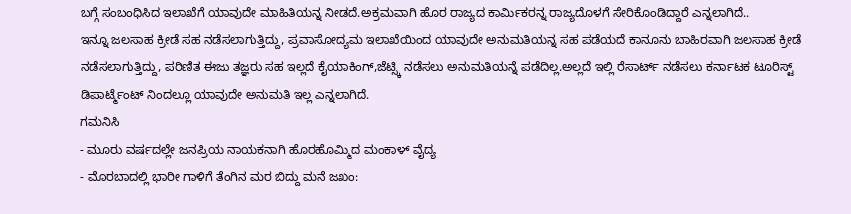ಬಗ್ಗೆ ಸಂಬಂಧಿಸಿದ ಇಲಾಖೆಗೆ ಯಾವುದೇ ಮಾಹಿತಿಯನ್ನ ನೀಡದೆ.ಅಕ್ರಮವಾಗಿ ಹೊರ ರಾಜ್ಯದ ಕಾರ್ಮಿಕರನ್ನ ರಾಜ್ಯದೊಳಗೆ ಸೇರಿಕೊಂಡಿದ್ದಾರೆ ಎನ್ನಲಾಗಿದೆ..
ಇನ್ನೂ ಜಲಸಾಹ ಕ್ರೀಡೆ ಸಹ ನಡೆಸಲಾಗುತ್ತಿದ್ದು, ಪ್ರವಾಸೋದ್ಯಮ ಇಲಾಖೆಯಿಂದ ಯಾವುದೇ ಅನುಮತಿಯನ್ನ ಸಹ ಪಡೆಯದೆ ಕಾನೂನು ಬಾಹಿರವಾಗಿ ಜಲಸಾಹ ಕ್ರೀಡೆ ನಡೆಸಲಾಗುತ್ತಿದ್ದು, ಪರಿಣಿತ ಈಜು ತಜ್ಞರು ಸಹ ಇಲ್ಲದೆ ಕೈಯಾಕಿಂಗ್,ಜೆಟ್ಸ್ಕಿ ನಡೆಸಲು ಅನುಮತಿಯನ್ನೆ ಪಡೆದಿಲ್ಲ.ಅಲ್ಲದೆ ಇಲ್ಲಿ ರೆಸಾರ್ಟ್ ನಡೆಸಲು ಕರ್ನಾಟಕ ಟೂರಿಸ್ಟ್ ಡಿಪಾರ್ಟ್ಮೆಂಟ್ ನಿಂದಲ್ಲೂ ಯಾವುದೇ ಅನುಮತಿ ಇಲ್ಲ ಎನ್ನಲಾಗಿದೆ.
ಗಮನಿಸಿ
- ಮೂರು ವರ್ಷದಲ್ಲೇ ಜನಪ್ರಿಯ ನಾಯಕನಾಗಿ ಹೊರಹೊಮ್ಮಿದ ಮಂಕಾಳ್ ವೈದ್ಯ
- ಮೊರಬಾದಲ್ಲಿ ಭಾರೀ ಗಾಳಿಗೆ ತೆಂಗಿನ ಮರ ಬಿದ್ದು ಮನೆ ಜಖಂ: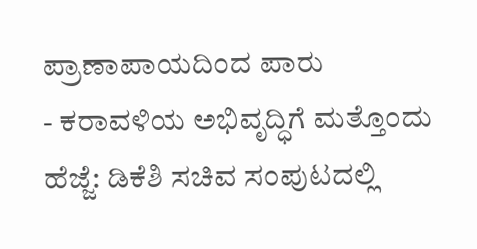ಪ್ರಾಣಾಪಾಯದಿಂದ ಪಾರು
- ಕರಾವಳಿಯ ಅಭಿವೃದ್ಧಿಗೆ ಮತ್ತೊಂದು ಹೆಜ್ಜೆ: ಡಿಕೆಶಿ ಸಚಿವ ಸಂಪುಟದಲ್ಲಿ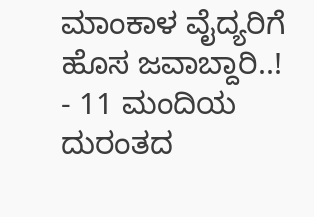ಮಾಂಕಾಳ ವೈದ್ಯರಿಗೆ ಹೊಸ ಜವಾಬ್ದಾರಿ..!
- 11 ಮಂದಿಯ ದುರಂತದ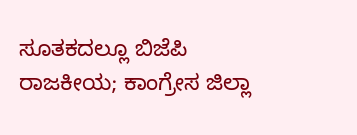ಸೂತಕದಲ್ಲೂ ಬಿಜೆಪಿ ರಾಜಕೀಯ; ಕಾಂಗ್ರೇಸ ಜಿಲ್ಲಾ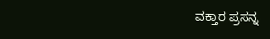ವಕ್ತಾರ ಪ್ರಸನ್ನ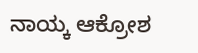ನಾಯ್ಕ ಆಕ್ರೋಶ